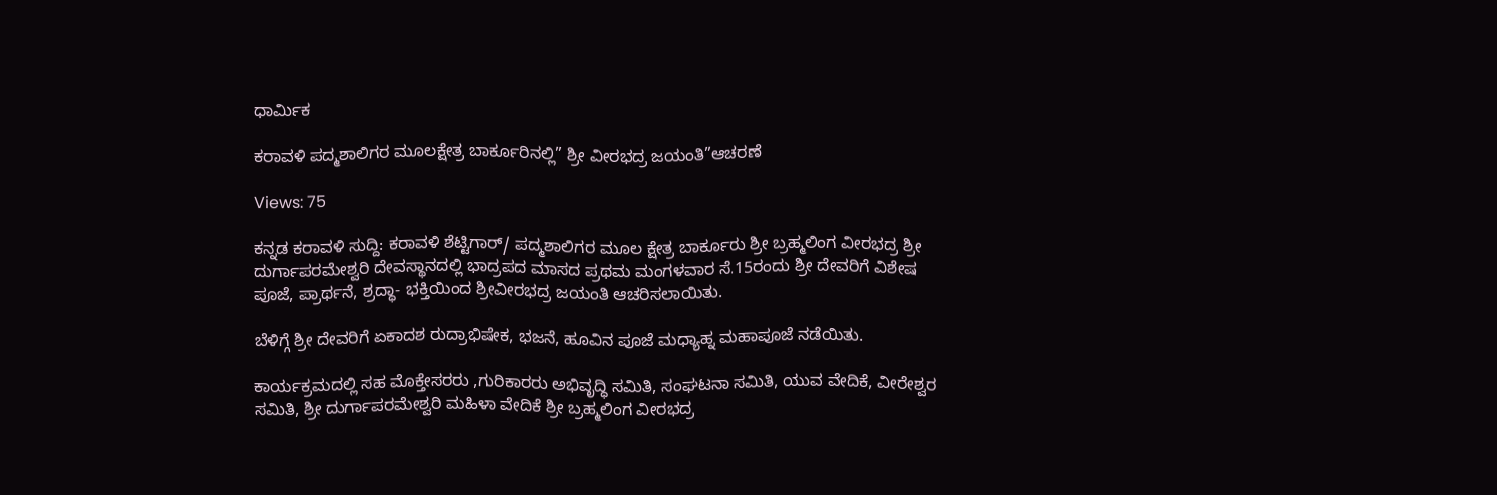ಧಾರ್ಮಿಕ

ಕರಾವಳಿ ಪದ್ಮಶಾಲಿಗರ ಮೂಲಕ್ಷೇತ್ರ ಬಾರ್ಕೂರಿನಲ್ಲಿ” ಶ್ರೀ ವೀರಭದ್ರ ಜಯಂತಿ”ಆಚರಣೆ

Views: 75

ಕನ್ನಡ ಕರಾವಳಿ ಸುದ್ದಿ: ಕರಾವಳಿ ಶೆಟ್ಟಿಗಾರ್/ ಪದ್ಮಶಾಲಿಗರ ಮೂಲ ಕ್ಷೇತ್ರ ಬಾರ್ಕೂರು ಶ್ರೀ ಬ್ರಹ್ಮಲಿಂಗ ವೀರಭದ್ರ ಶ್ರೀ ದುರ್ಗಾಪರಮೇಶ್ವರಿ ದೇವಸ್ಥಾನದಲ್ಲಿ ಭಾದ್ರಪದ ಮಾಸದ ಪ್ರಥಮ ಮಂಗಳವಾರ ಸೆ.15ರಂದು ಶ್ರೀ ದೇವರಿಗೆ ವಿಶೇಷ ಪೂಜೆ, ಪ್ರಾರ್ಥನೆ, ಶ್ರದ್ಧಾ- ಭಕ್ತಿಯಿಂದ ಶ್ರೀವೀರಭದ್ರ ಜಯಂತಿ ಆಚರಿಸಲಾಯಿತು.

ಬೆಳಿಗ್ಗೆ ಶ್ರೀ ದೇವರಿಗೆ ಏಕಾದಶ ರುದ್ರಾಭಿಷೇಕ, ಭಜನೆ, ಹೂವಿನ ಪೂಜೆ ಮಧ್ಯಾಹ್ನ ಮಹಾಪೂಜೆ ನಡೆಯಿತು.

ಕಾರ್ಯಕ್ರಮದಲ್ಲಿ ಸಹ ಮೊಕ್ತೇಸರರು ,ಗುರಿಕಾರರು ಅಭಿವೃದ್ಧಿ ಸಮಿತಿ, ಸಂಘಟನಾ ಸಮಿತಿ, ಯುವ ವೇದಿಕೆ, ವೀರೇಶ್ವರ ಸಮಿತಿ, ಶ್ರೀ ದುರ್ಗಾಪರಮೇಶ್ವರಿ ಮಹಿಳಾ ವೇದಿಕೆ ಶ್ರೀ ಬ್ರಹ್ಮಲಿಂಗ ವೀರಭದ್ರ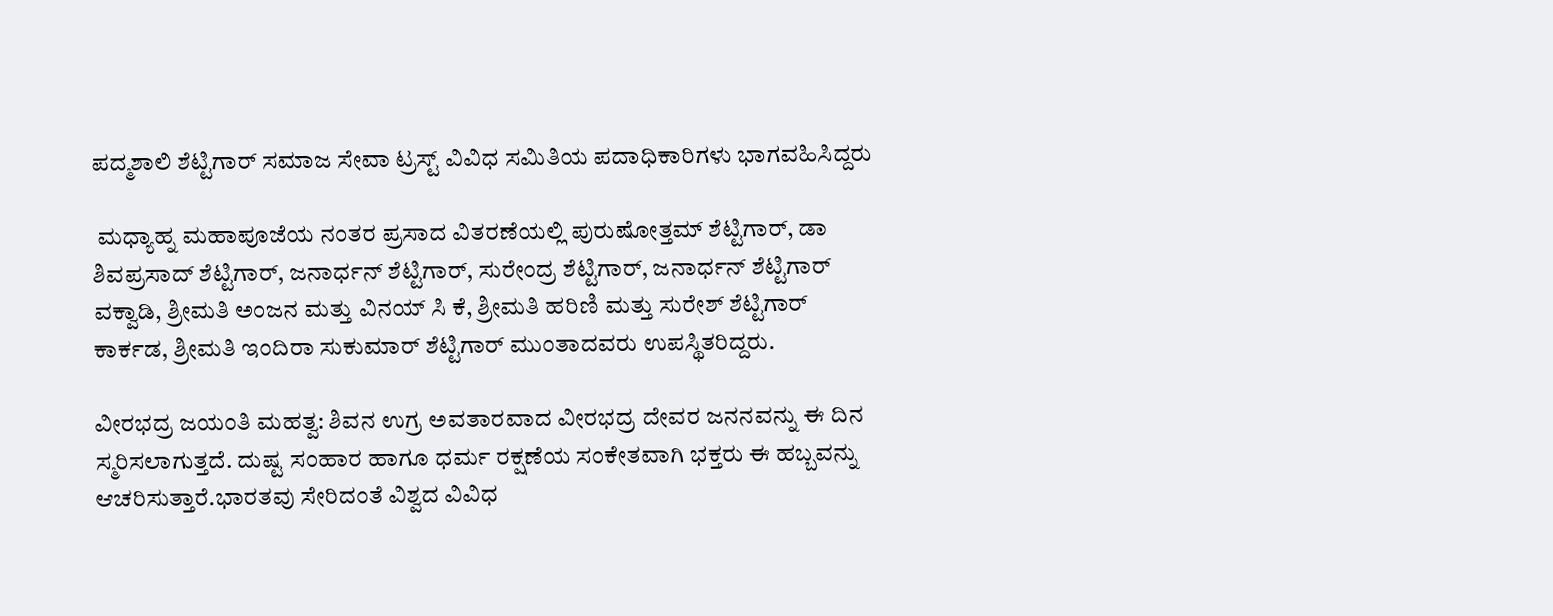ಪದ್ಮಶಾಲಿ ಶೆಟ್ಟಿಗಾರ್ ಸಮಾಜ ಸೇವಾ ಟ್ರಸ್ಟ್ ವಿವಿಧ ಸಮಿತಿಯ ಪದಾಧಿಕಾರಿಗಳು ಭಾಗವಹಿಸಿದ್ದರು

 ಮಧ್ಯಾಹ್ನ ಮಹಾಪೂಜೆಯ ನಂತರ ಪ್ರಸಾದ ವಿತರಣೆಯಲ್ಲಿ ಪುರುಷೋತ್ತಮ್ ಶೆಟ್ಟಿಗಾರ್, ಡಾ ಶಿವಪ್ರಸಾದ್ ಶೆಟ್ಟಿಗಾರ್, ಜನಾರ್ಧನ್ ಶೆಟ್ಟಿಗಾರ್, ಸುರೇಂದ್ರ ಶೆಟ್ಟಿಗಾರ್, ಜನಾರ್ಧನ್ ಶೆಟ್ಟಿಗಾರ್ ವಕ್ವಾಡಿ, ಶ್ರೀಮತಿ ಅಂಜನ ಮತ್ತು ವಿನಯ್ ಸಿ ಕೆ, ಶ್ರೀಮತಿ ಹರಿಣಿ ಮತ್ತು ಸುರೇಶ್ ಶೆಟ್ಟಿಗಾರ್ ಕಾರ್ಕಡ, ಶ್ರೀಮತಿ ಇಂದಿರಾ ಸುಕುಮಾರ್ ಶೆಟ್ಟಿಗಾರ್ ಮುಂತಾದವರು ಉಪಸ್ಥಿತರಿದ್ದರು.

ವೀರಭದ್ರ ಜಯಂತಿ ಮಹತ್ವ: ಶಿವನ ಉಗ್ರ ಅವತಾರವಾದ ವೀರಭದ್ರ ದೇವರ ಜನನವನ್ನು ಈ ದಿನ ಸ್ಮರಿಸಲಾಗುತ್ತದೆ. ದುಷ್ಟ ಸಂಹಾರ ಹಾಗೂ ಧರ್ಮ ರಕ್ಷಣೆಯ ಸಂಕೇತವಾಗಿ ಭಕ್ತರು ಈ ಹಬ್ಬವನ್ನು ಆಚರಿಸುತ್ತಾರೆ.ಭಾರತವು ಸೇರಿದಂತೆ ವಿಶ್ವದ ವಿವಿಧ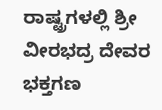ರಾಷ್ಟ್ರಗಳಲ್ಲಿ ಶ್ರೀ ವೀರಭದ್ರ ದೇವರ ಭಕ್ತಗಣ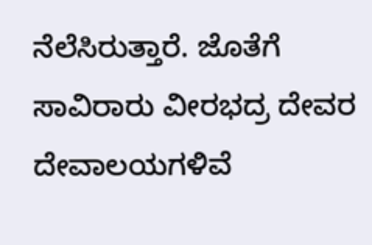ನೆಲೆಸಿರುತ್ತಾರೆ. ಜೊತೆಗೆ ಸಾವಿರಾರು ವೀರಭದ್ರ ದೇವರ ದೇವಾಲಯಗಳಿವೆ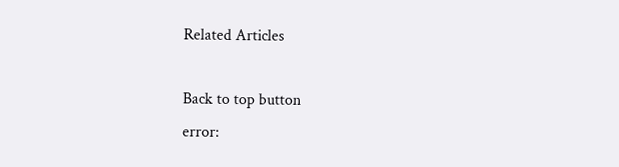Related Articles

Back to top button
error: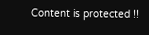Content is protected !!